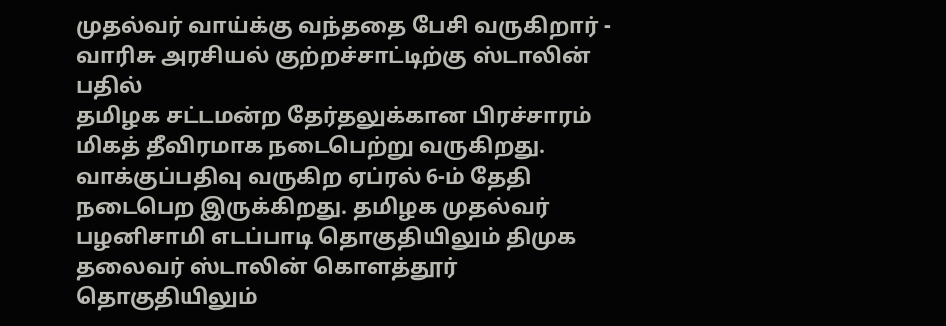முதல்வர் வாய்க்கு வந்ததை பேசி வருகிறார் - வாரிசு அரசியல் குற்றச்சாட்டிற்கு ஸ்டாலின் பதில்
தமிழக சட்டமன்ற தேர்தலுக்கான பிரச்சாரம் மிகத் தீவிரமாக நடைபெற்று வருகிறது. வாக்குப்பதிவு வருகிற ஏப்ரல் 6-ம் தேதி நடைபெற இருக்கிறது. தமிழக முதல்வர் பழனிசாமி எடப்பாடி தொகுதியிலும் திமுக தலைவர் ஸ்டாலின் கொளத்தூர் தொகுதியிலும்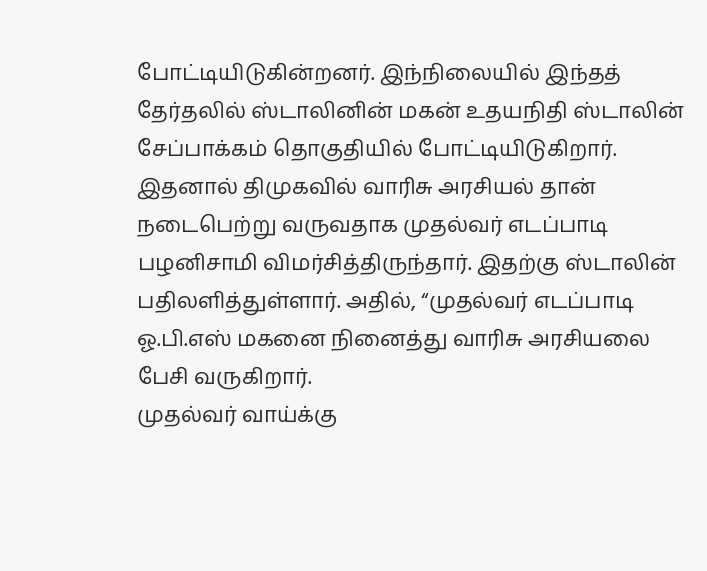போட்டியிடுகின்றனர். இந்நிலையில் இந்தத் தேர்தலில் ஸ்டாலினின் மகன் உதயநிதி ஸ்டாலின் சேப்பாக்கம் தொகுதியில் போட்டியிடுகிறார்.
இதனால் திமுகவில் வாரிசு அரசியல் தான் நடைபெற்று வருவதாக முதல்வர் எடப்பாடி பழனிசாமி விமர்சித்திருந்தார். இதற்கு ஸ்டாலின் பதிலளித்துள்ளார். அதில், “முதல்வர் எடப்பாடி ஓ.பி.எஸ் மகனை நினைத்து வாரிசு அரசியலை பேசி வருகிறார்.
முதல்வர் வாய்க்கு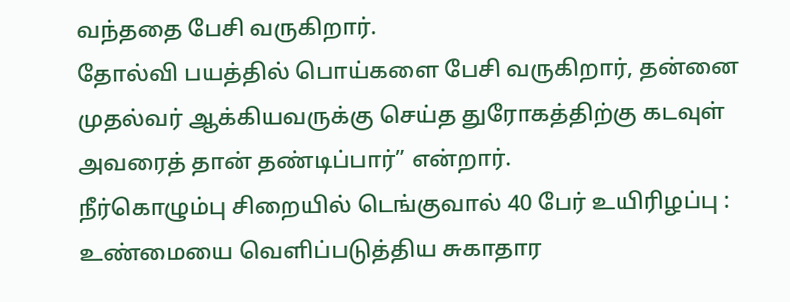வந்ததை பேசி வருகிறார்.
தோல்வி பயத்தில் பொய்களை பேசி வருகிறார், தன்னை முதல்வர் ஆக்கியவருக்கு செய்த துரோகத்திற்கு கடவுள் அவரைத் தான் தண்டிப்பார்” என்றார்.
நீர்கொழும்பு சிறையில் டெங்குவால் 40 பேர் உயிரிழப்பு : உண்மையை வெளிப்படுத்திய சுகாதார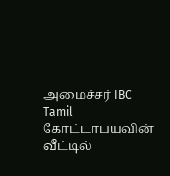அமைச்சர் IBC Tamil
கோட்டாபயவின் வீட்டில்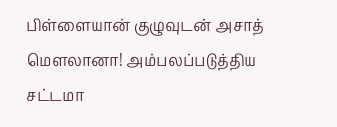பிள்ளையான் குழுவுடன் அசாத் மௌலானா! அம்பலப்படுத்திய சட்டமா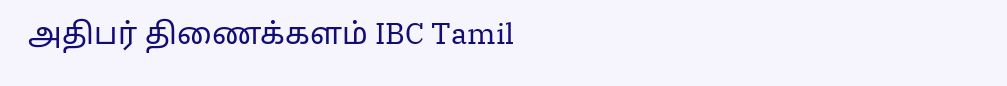அதிபர் திணைக்களம் IBC Tamil